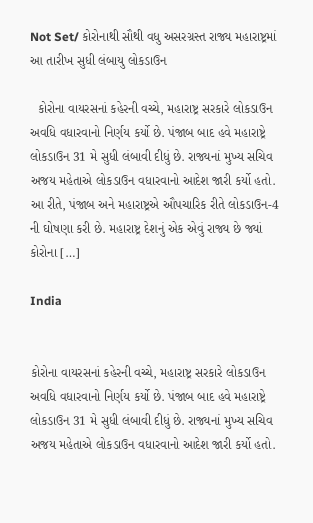Not Set/ કોરોનાથી સૌથી વધુ અસરગ્રસ્ત રાજ્ય મહારાષ્ટ્રમાં આ તારીખ સુધી લંબાયુ લોકડાઉન

  કોરોના વાયરસનાં કહેરની વચ્ચે, મહારાષ્ટ્ર સરકારે લોકડાઉન અવધિ વધારવાનો નિર્ણય કર્યો છે. પંજાબ બાદ હવે મહારાષ્ટ્રે લોકડાઉન 31 મે સુધી લંબાવી દીધું છે. રાજ્યનાં મુખ્ય સચિવ અજય મહેતાએ લોકડાઉન વધારવાનો આદેશ જારી કર્યો હતો. આ રીતે, પંજાબ અને મહારાષ્ટ્રએ ઔપચારિક રીતે લોકડાઉન-4 ની ઘોષણા કરી છે. મહારાષ્ટ્ર દેશનું એક એવું રાજ્ય છે જ્યાં કોરોના […]

India


કોરોના વાયરસનાં કહેરની વચ્ચે, મહારાષ્ટ્ર સરકારે લોકડાઉન અવધિ વધારવાનો નિર્ણય કર્યો છે. પંજાબ બાદ હવે મહારાષ્ટ્રે લોકડાઉન 31 મે સુધી લંબાવી દીધું છે. રાજ્યનાં મુખ્ય સચિવ અજય મહેતાએ લોકડાઉન વધારવાનો આદેશ જારી કર્યો હતો.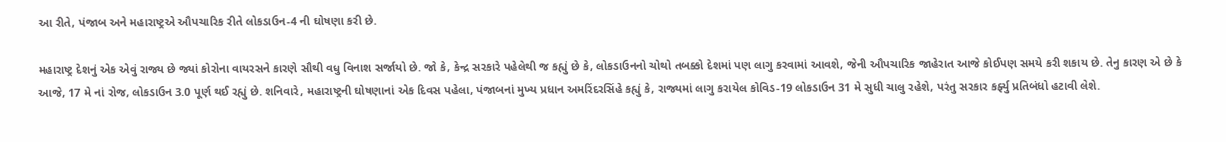આ રીતે, પંજાબ અને મહારાષ્ટ્રએ ઔપચારિક રીતે લોકડાઉન-4 ની ઘોષણા કરી છે.

મહારાષ્ટ્ર દેશનું એક એવું રાજ્ય છે જ્યાં કોરોના વાયરસને કારણે સૌથી વધુ વિનાશ સર્જાયો છે. જો કે, કેન્દ્ર સરકારે પહેલેથી જ કહ્યું છે કે, લોકડાઉનનો ચોથો તબક્કો દેશમાં પણ લાગુ કરવામાં આવશે, જેની ઔપચારિક જાહેરાત આજે કોઈપણ સમયે કરી શકાય છે. તેનુ કારણ એ છે કે આજે, 17 મે નાં રોજ, લોકડાઉન 3.0 પૂર્ણ થઈ રહ્યું છે. શનિવારે, મહારાષ્ટ્રની ઘોષણાનાં એક દિવસ પહેલા, પંજાબનાં મુખ્ય પ્રધાન અમરિંદરસિંહે કહ્યું કે, રાજ્યમાં લાગુ કરાયેલ કોવિડ-19 લોકડાઉન 31 મે સુધી ચાલુ રહેશે, પરંતુ સરકાર કર્ફ્યુ પ્રતિબંધો હટાવી લેશે.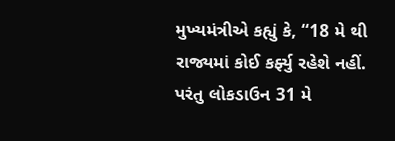મુખ્યમંત્રીએ કહ્યું કે, “18 મે થી રાજ્યમાં કોઈ કર્ફ્યુ રહેશે નહીં. પરંતુ લોકડાઉન 31 મે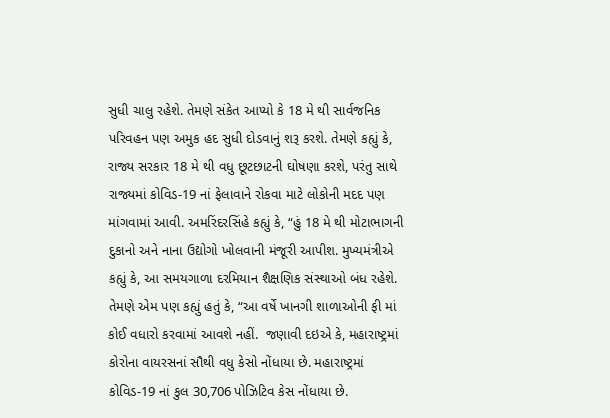સુધી ચાલુ રહેશે. તેમણે સંકેત આપ્યો કે 18 મે થી સાર્વજનિક પરિવહન પણ અમુક હદ સુધી દોડવાનું શરૂ કરશે. તેમણે કહ્યું કે, રાજ્ય સરકાર 18 મે થી વધુ છૂટછાટની ઘોષણા કરશે, પરંતુ સાથે રાજ્યમાં કોવિડ-19 નાં ફેલાવાને રોકવા માટે લોકોની મદદ પણ માંગવામાં આવી. અમરિંદરસિંહે કહ્યું કે, “હું 18 મે થી મોટાભાગની દુકાનો અને નાના ઉદ્યોગો ખોલવાની મંજૂરી આપીશ. મુખ્યમંત્રીએ કહ્યું કે, આ સમયગાળા દરમિયાન શૈક્ષણિક સંસ્થાઓ બંધ રહેશે. તેમણે એમ પણ કહ્યું હતું કે, “આ વર્ષે ખાનગી શાળાઓની ફી માં કોઈ વધારો કરવામાં આવશે નહીં.  જણાવી દઇએ કે, મહારાષ્ટ્રમાં કોરોના વાયરસનાં સૌથી વધુ કેસો નોંધાયા છે. મહારાષ્ટ્રમાં કોવિડ-19 નાં કુલ 30,706 પોઝિટિવ કેસ નોંધાયા છે.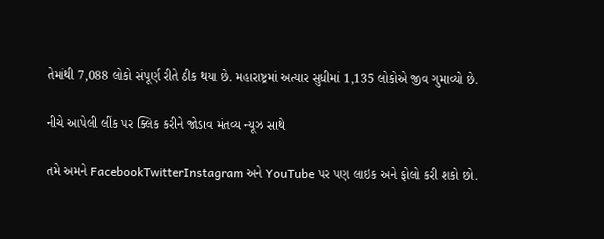તેમાંથી 7,088 લોકો સંપૂર્ણ રીતે ઠીક થયા છે. મહારાષ્ટ્રમાં અત્યાર સુધીમાં 1,135 લોકોએ જીવ ગુમાવ્યો છે.

નીચે આપેલી લીંક પર ક્લિક કરીને જોડાવ મંતવ્ય ન્યૂઝ સાથે

તમે અમને FacebookTwitterInstagram અને YouTube પર પણ લાઇક અને ફોલો કરી શકો છો.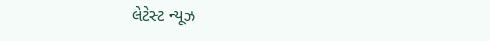લેટેસ્ટ ન્યૂઝ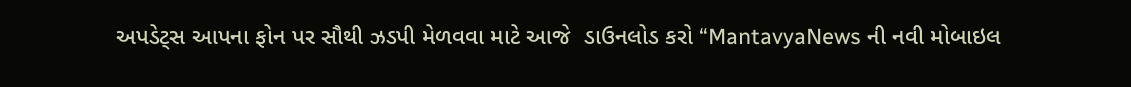અપડેટ્સ આપના ફોન પર સૌથી ઝડપી મેળવવા માટે આજે  ડાઉનલોડ કરો “MantavyaNews ની નવી મોબાઇલ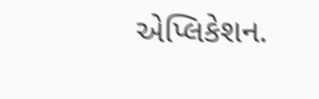એપ્લિકેશન.